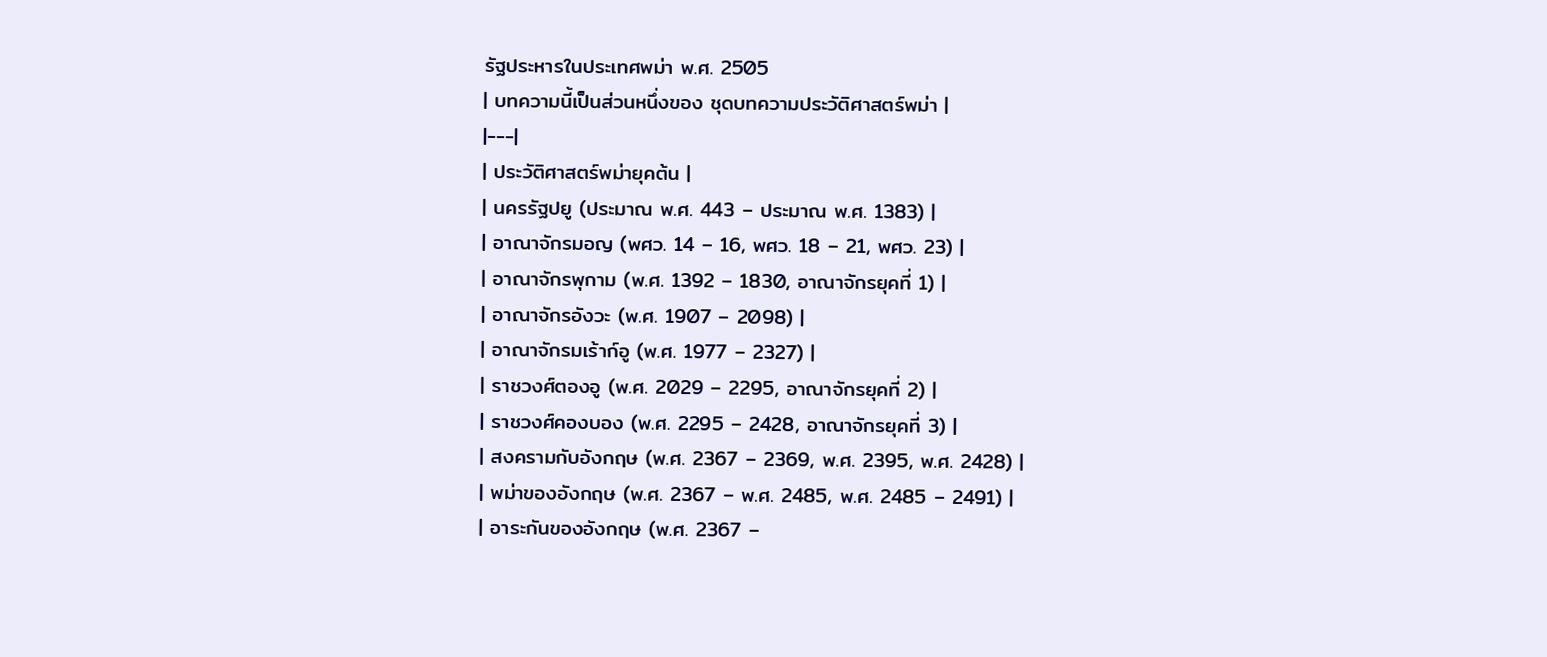รัฐประหารในประเทศพม่า พ.ศ. 2505
| บทความนี้เป็นส่วนหนึ่งของ ชุดบทความประวัติศาสตร์พม่า |
|---|
| ประวัติศาสตร์พม่ายุคต้น |
| นครรัฐปยู (ประมาณ พ.ศ. 443 – ประมาณ พ.ศ. 1383) |
| อาณาจักรมอญ (พศว. 14 – 16, พศว. 18 – 21, พศว. 23) |
| อาณาจักรพุกาม (พ.ศ. 1392 – 1830, อาณาจักรยุคที่ 1) |
| อาณาจักรอังวะ (พ.ศ. 1907 – 2098) |
| อาณาจักรมเร้าก์อู (พ.ศ. 1977 – 2327) |
| ราชวงศ์ตองอู (พ.ศ. 2029 – 2295, อาณาจักรยุคที่ 2) |
| ราชวงศ์คองบอง (พ.ศ. 2295 – 2428, อาณาจักรยุคที่ 3) |
| สงครามกับอังกฤษ (พ.ศ. 2367 – 2369, พ.ศ. 2395, พ.ศ. 2428) |
| พม่าของอังกฤษ (พ.ศ. 2367 – พ.ศ. 2485, พ.ศ. 2485 – 2491) |
| อาระกันของอังกฤษ (พ.ศ. 2367 –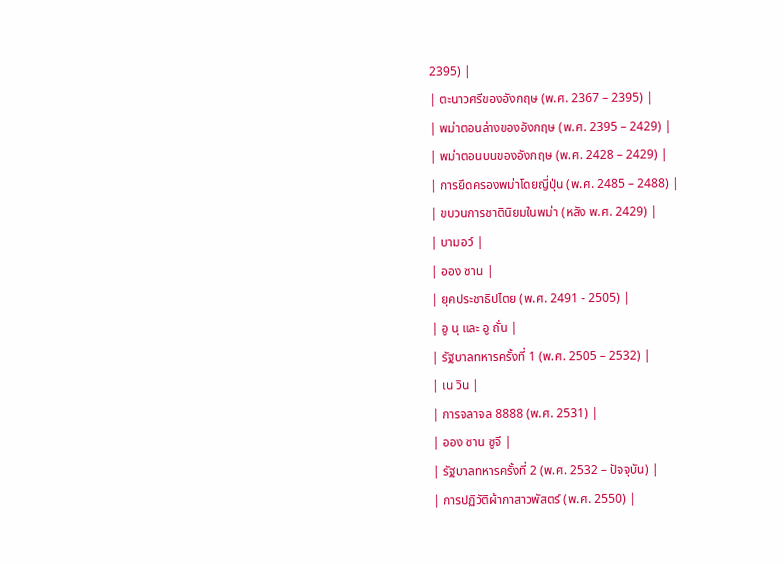2395) |
| ตะนาวศรีของอังกฤษ (พ.ศ. 2367 – 2395) |
| พม่าตอนล่างของอังกฤษ (พ.ศ. 2395 – 2429) |
| พม่าตอนบนของอังกฤษ (พ.ศ. 2428 – 2429) |
| การยึดครองพม่าโดยญี่ปุ่น (พ.ศ. 2485 – 2488) |
| ขบวนการชาตินิยมในพม่า (หลัง พ.ศ. 2429) |
| บามอว์ |
| ออง ซาน |
| ยุคประชาธิปไตย (พ.ศ. 2491 - 2505) |
| อู นุ และ อู ถั่น |
| รัฐบาลทหารครั้งที่ 1 (พ.ศ. 2505 – 2532) |
| เน วิน |
| การจลาจล 8888 (พ.ศ. 2531) |
| ออง ซาน ซูจี |
| รัฐบาลทหารครั้งที่ 2 (พ.ศ. 2532 – ปัจจุบัน) |
| การปฏิวัติผ้ากาสาวพัสตร์ (พ.ศ. 2550) |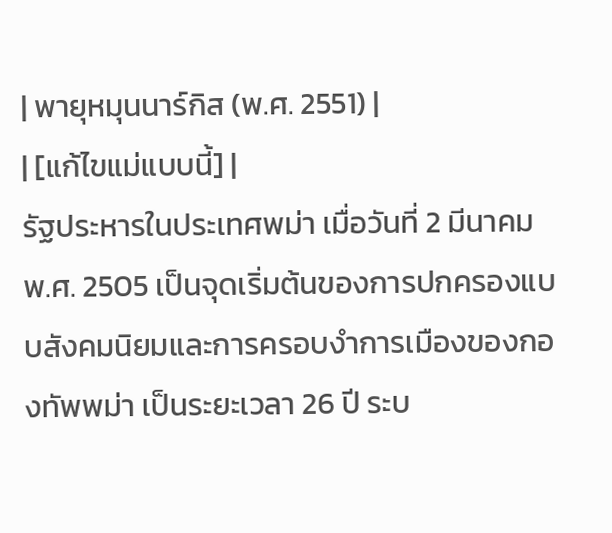| พายุหมุนนาร์กิส (พ.ศ. 2551) |
| [แก้ไขแม่แบบนี้] |
รัฐประหารในประเทศพม่า เมื่อวันที่ 2 มีนาคม พ.ศ. 2505 เป็นจุดเริ่มต้นของการปกครองแบบสังคมนิยมและการครอบงำการเมืองของกองทัพพม่า เป็นระยะเวลา 26 ปี ระบ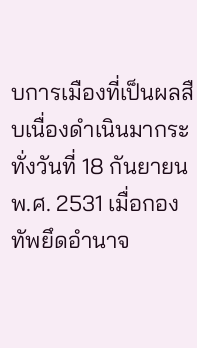บการเมืองที่เป็นผลสืบเนื่องดำเนินมากระทั่งวันที่ 18 กันยายน พ.ศ. 2531 เมื่อกองทัพยึดอำนาจ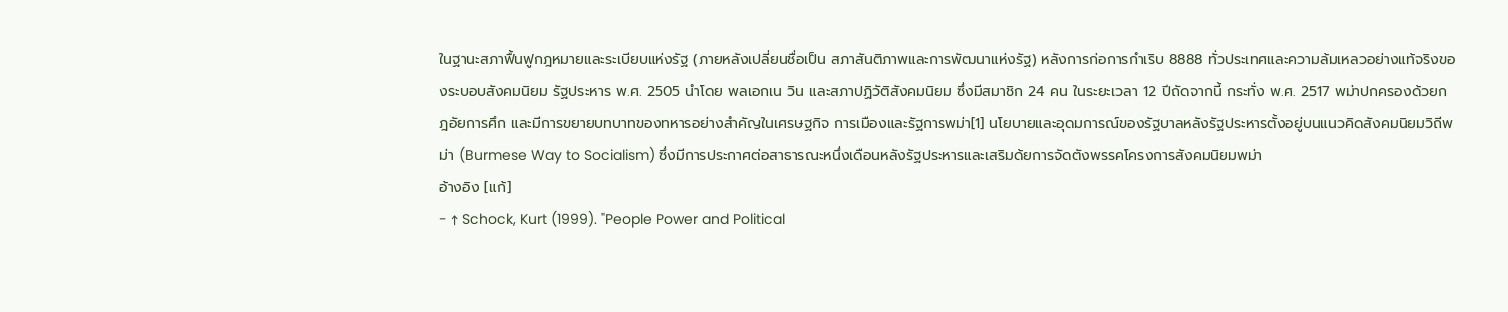ในฐานะสภาฟื้นฟูกฎหมายและระเบียบแห่งรัฐ (ภายหลังเปลี่ยนชื่อเป็น สภาสันติภาพและการพัฒนาแห่งรัฐ) หลังการก่อการกำเริบ 8888 ทั่วประเทศและความล้มเหลวอย่างแท้จริงของระบอบสังคมนิยม รัฐประหาร พ.ศ. 2505 นำโดย พลเอกเน วิน และสภาปฏิวัติสังคมนิยม ซึ่งมีสมาชิก 24 คน ในระยะเวลา 12 ปีถัดจากนี้ กระทั่ง พ.ศ. 2517 พม่าปกครองด้วยกฎอัยการศึก และมีการขยายบทบาทของทหารอย่างสำคัญในเศรษฐกิจ การเมืองและรัฐการพม่า[1] นโยบายและอุดมการณ์ของรัฐบาลหลังรัฐประหารตั้งอยู่บนแนวคิดสังคมนิยมวิถีพม่า (Burmese Way to Socialism) ซึ่งมีการประกาศต่อสาธารณะหนึ่งเดือนหลังรัฐประหารและเสริมด้ยการจัดตังพรรคโครงการสังคมนิยมพม่า
อ้างอิง [แก้]
- ↑ Schock, Kurt (1999). "People Power and Political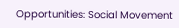Opportunities: Social Movement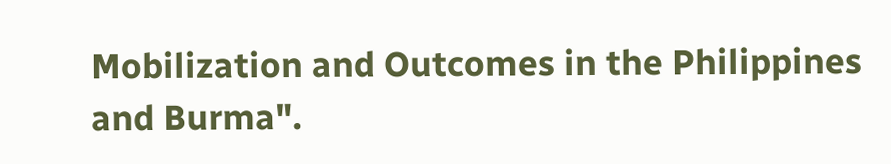Mobilization and Outcomes in the Philippines and Burma".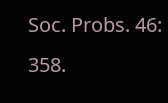Soc. Probs. 46: 358.